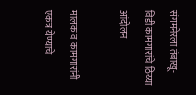संगमनेरला तंबाखू-विडी कामगारांचे ठिय्या आंदोलन

मालक व कामगारांनी एकत्र येण्याचे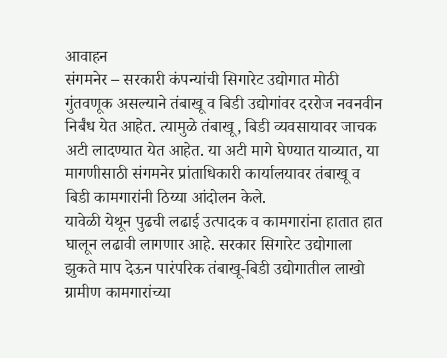आवाहन
संगमनेर – सरकारी कंपन्यांची सिगारेट उद्योगात मोठी गुंतवणूक असल्याने तंबाखू व बिडी उद्योगांवर दररोज नवनवीन निर्बंध येत आहेत. त्यामुळे तंबाखू, बिडी व्यवसायावर जाचक अटी लादण्यात येत आहेत. या अटी मागे घेण्यात याव्यात, या मागणीसाठी संगमनेर प्रांताधिकारी कार्यालयावर तंबाखू व बिडी कामगारांनी ठिय्या आंदोलन केले.
यावेळी येथून पुढची लढाई उत्पादक व कामगारांना हातात हात घालून लढावी लागणार आहे. सरकार सिगारेट उद्योगाला झुकते माप देऊन पारंपरिक तंबाखू-बिडी उद्योगातील लाखो ग्रामीण कामगारांच्या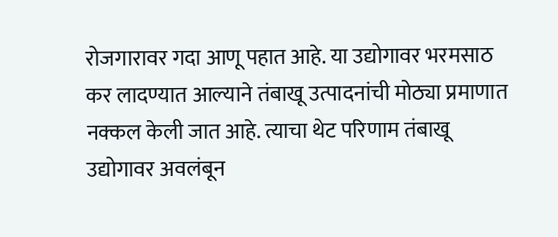रोजगारावर गदा आणू पहात आहे. या उद्योगावर भरमसाठ कर लादण्यात आल्याने तंबाखू उत्पादनांची मोठ्या प्रमाणात नक्कल केली जात आहे. त्याचा थेट परिणाम तंबाखू उद्योगावर अवलंबून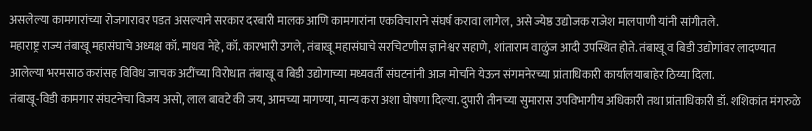असलेल्या कामगारांच्या रोजगारावर पडत असल्याने सरकार दरबारी मालक आणि कामगारांना एकविचाराने संघर्ष करावा लागेल, असे ज्येष्ठ उद्योजक राजेश मालपाणी यांनी सांगीतले.
महाराष्ट्र राज्य तंबाखू महासंघाचे अध्यक्ष कॉ. माधव नेहे, कॉ. कारभारी उगले, तंबाखू महासंघाचे सरचिटणीस ज्ञानेश्वर सहाणे, शांताराम वाळुंज आदी उपस्थित होते. तंबाखू व बिडी उद्योगांवर लादण्यात आलेल्या भरमसाठ करांसह विविध जाचक अटींच्या विरोधात तंबाखू व बिडी उद्योगाच्या मध्यवर्ती संघटनांनी आज मोर्चाने येऊन संगमनेरच्या प्रांताधिकारी कार्यालयाबाहेर ठिय्या दिला.
तंबाखू-विडी कामगार संघटनेचा विजय असो, लाल बावटे की जय, आमच्या मागण्या, मान्य करा अशा घोषणा दिल्या. दुपारी तीनच्या सुमारास उपविभागीय अधिकारी तथा प्रांताधिकारी डॉ. शशिकांत मंगरुळे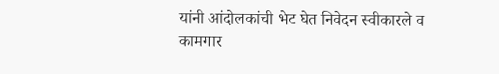यांनी आंदोलकांची भेट घेत निवेदन स्वीकारले व कामगार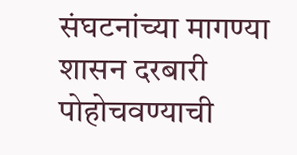संघटनांच्या मागण्या शासन दरबारी पोहोचवण्याची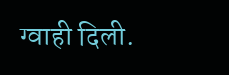ग्वाही दिली.